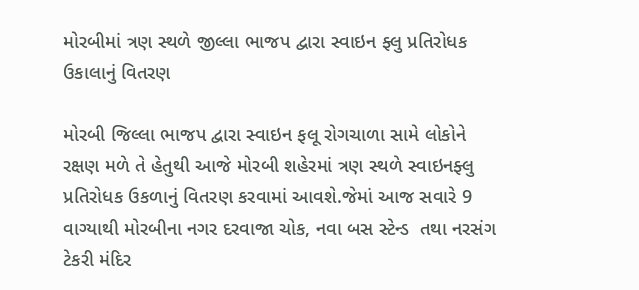મોરબીમાં ત્રણ સ્થળે જીલ્લા ભાજપ દ્વારા સ્વાઇન ફ્લુ પ્રતિરોધક ઉકાલાનું વિતરણ

મોરબી જિલ્લા ભાજપ દ્વારા સ્વાઇન ફલૂ રોગચાળા સામે લોકોને રક્ષણ મળે તે હેતુથી આજે મોરબી શહેરમાં ત્રણ સ્થળે સ્વાઇનફ્લુ પ્રતિરોધક ઉકળાનું વિતરણ કરવામાં આવશે.જેમાં આજ સવારે 9 વાગ્યાથી મોરબીના નગર દરવાજા ચોક, નવા બસ સ્ટેન્ડ  તથા નરસંગ ટેકરી મંદિર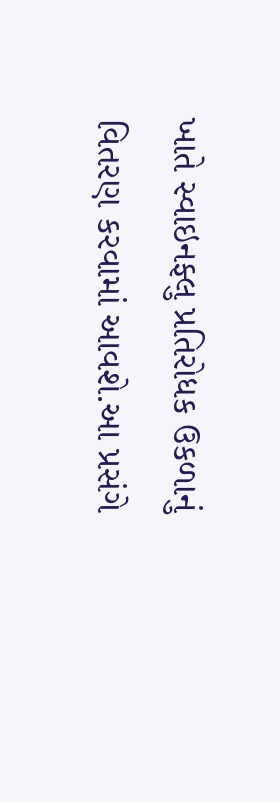ખાતે સ્વાઇનફ્લુ પ્રતિરોધક ઉકળાનું વિતરણ કરવામાં આવશે.આ પ્રસંગે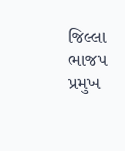જિલ્લા ભાજપ પ્રમુખ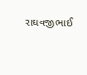રાઘવજીભાઈ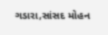ગડારા,સાંસદ મોહન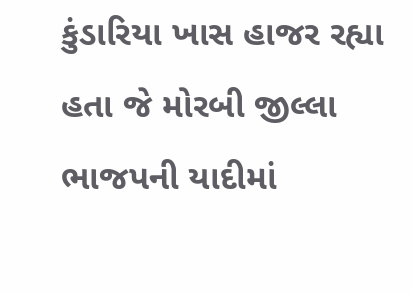કુંડારિયા ખાસ હાજર રહ્યા હતા જે મોરબી જીલ્લા ભાજપની યાદીમાં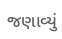જણાવ્યું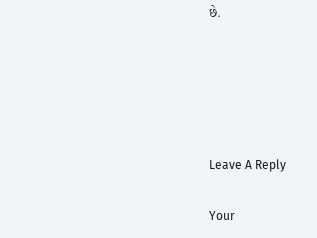છે.





Leave A Reply

Your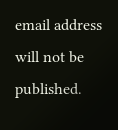email address will not be published.